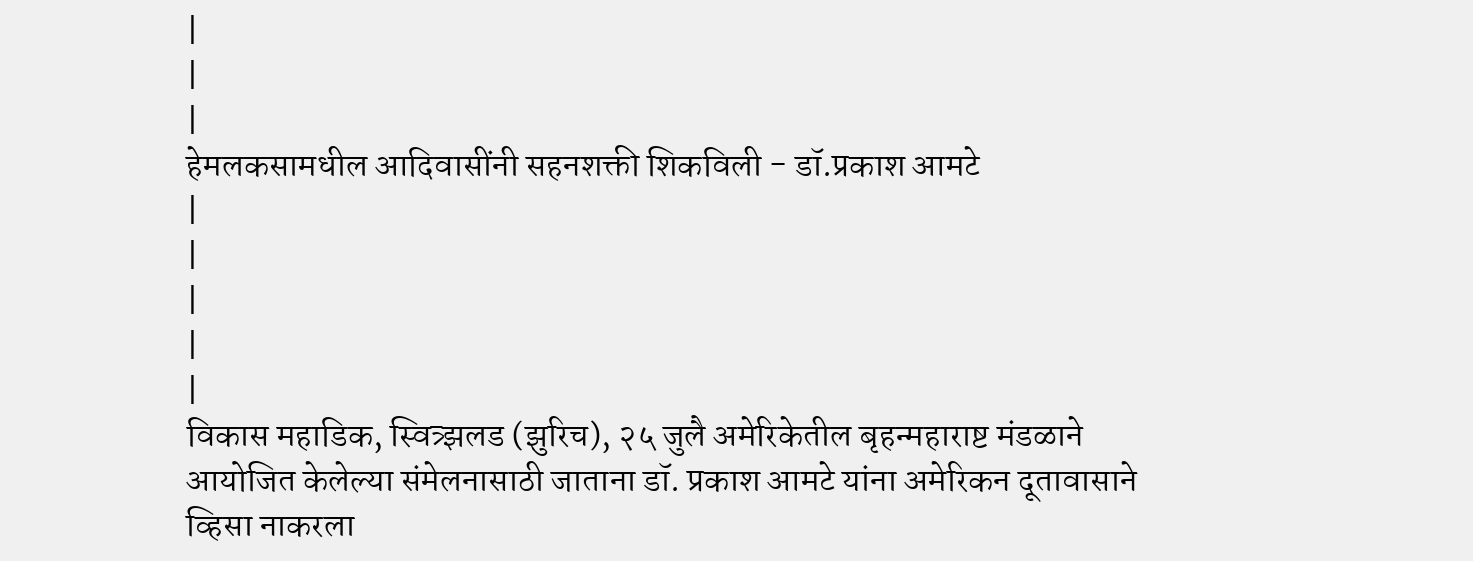|
|
|
हेमलकसामधील आदिवासींनी सहनशक्ती शिकविली - डॉ.प्रकाश आमटे
|
|
|
|
|
विकास महाडिक, स्वित्र्झलड (झुरिच), २५ जुलै अमेरिकेतील बृहन्महाराष्ट मंडळाने आयोजित केलेल्या संमेलनासाठी जाताना डॉ. प्रकाश आमटे यांना अमेरिकन दूतावासाने व्हिसा नाकरला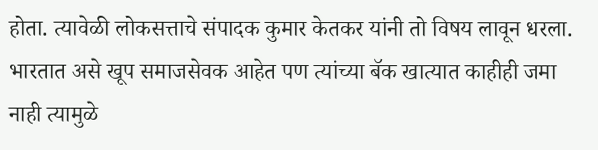होता. त्यावेळी लोकसत्ताचे संपादक कुमार केतकर यांनी तो विषय लावून धरला.
भारतात असे खूप समाजसेवक आहेत पण त्यांच्या बॅक खात्यात काहीही जमा नाही त्यामुळे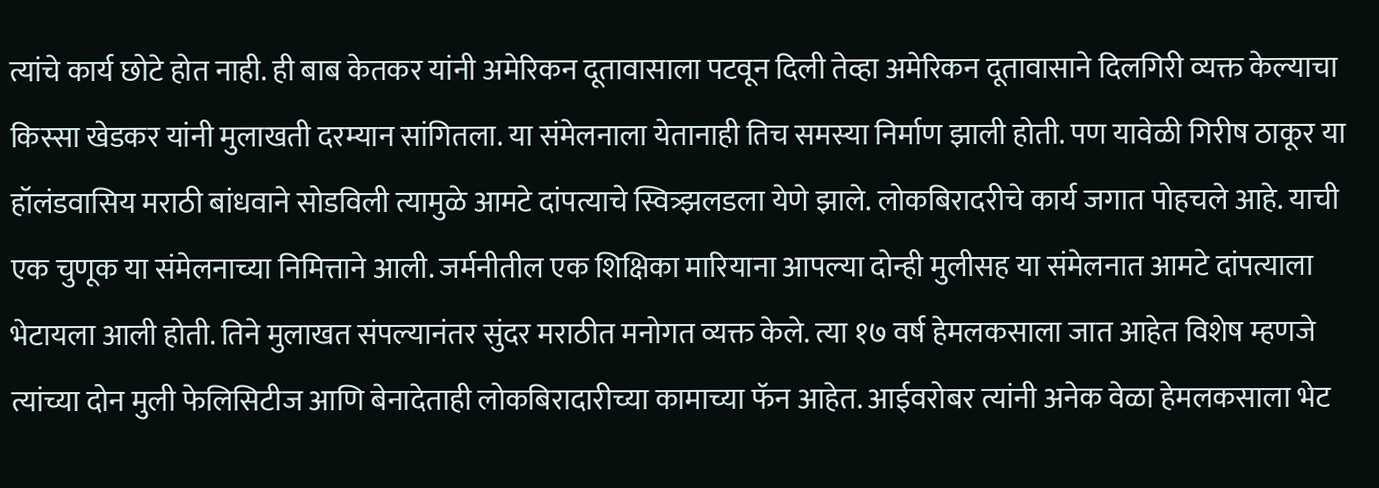त्यांचे कार्य छोटे होत नाही. ही बाब केतकर यांनी अमेरिकन दूतावासाला पटवून दिली तेव्हा अमेरिकन दूतावासाने दिलगिरी व्यक्त केल्याचा किस्सा खेडकर यांनी मुलाखती दरम्यान सांगितला. या संमेलनाला येतानाही तिच समस्या निर्माण झाली होती. पण यावेळी गिरीष ठाकूर या हॉलंडवासिय मराठी बांधवाने सोडविली त्यामुळे आमटे दांपत्याचे स्वित्र्झलडला येणे झाले. लोकबिरादरीचे कार्य जगात पोहचले आहे. याची एक चुणूक या संमेलनाच्या निमित्ताने आली. जर्मनीतील एक शिक्षिका मारियाना आपल्या दोन्ही मुलीसह या संमेलनात आमटे दांपत्याला भेटायला आली होती. तिने मुलाखत संपल्यानंतर सुंदर मराठीत मनोगत व्यक्त केले. त्या १७ वर्ष हेमलकसाला जात आहेत विशेष म्हणजे त्यांच्या दोन मुली फेलिसिटीज आणि बेनादेताही लोकबिरादारीच्या कामाच्या फॅन आहेत. आईवरोबर त्यांनी अनेक वेळा हेमलकसाला भेट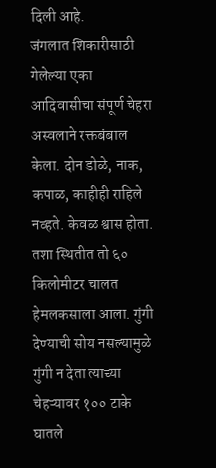दिली आहे.
जंगलात शिकारीसाठी गेलेल्या एका आदिवासीचा संपूर्ण चेहरा अस्वलाने रक्तबंबाल केला. दोन डोळे, नाक, कपाळ, काहीही राहिले नव्हते. केवळ श्वास होता. तशा स्थितीत तो ६० किलोमीटर चालत हेमलकसाला आला. गुंगी देण्याची सोय नसल्यामुळे गुंगी न देता त्याच्या चेहऱ्यावर १०० टाके घातले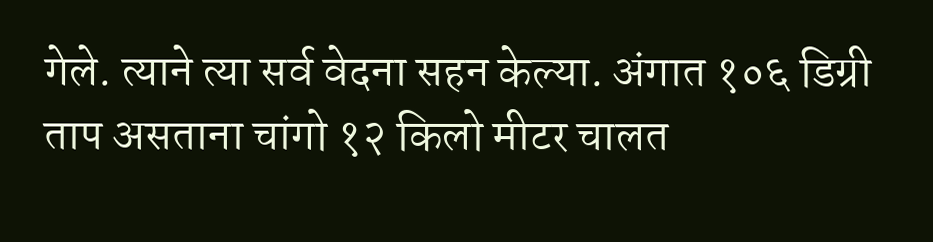गेले. त्याने त्या सर्व वेदना सहन केल्या. अंगात १०६ डिग्री ताप असताना चांगो १२ किलो मीटर चालत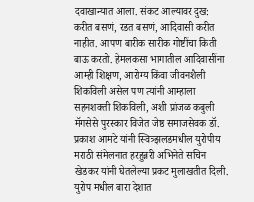दवाखान्यात आला. संकट आल्यावर दुख: करीत बसणं, रडत बसणं, आदिवासी करीत नाहीत. आपण बारीक सारीक गोष्टींचा किती बाऊ करतो. हेमलकसा भागातील आदिवासींना आम्ही शिक्षण, आरोग्य किंवा जीवनशैली शिकविली असेल पण त्यांनी आम्हाला सहनशक्ती शिकविली, अशी प्रांजळ कबुली मॅगसेसे पुरस्कार विजेत जेष्ठ समाजसेवक डॉ. प्रकाश आमटे यांनी स्वित्र्झलडमधील युरोपीय मराठी संमेलनात हरहुन्नरी अभिनेते सचिन खेडकर यांनी घेतलेल्या प्रकट मुलाखतीत दिली. युरोप मधील बारा देशात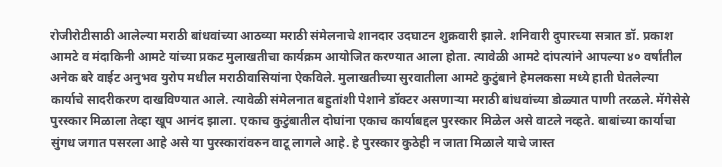रोजीरोटीसाठी आलेल्या मराठी बांधवांच्या आठव्या मराठी संमेलनाचे शानदार उदघाटन शुक्रवारी झाले. शनिवारी दुपारच्या सत्रात डॉ. प्रकाश आमटे व मंदाकिनी आमटे यांच्या प्रकट मुलाखतीचा कार्यक्रम आयोजित करण्यात आला होता. त्यावेळी आमटे दांपत्यांने आपल्या ४० वर्षांतील अनेक बरे वाईट अनुभव युरोप मधील मराठीवासियांना ऐकविले. मुलाखतीच्या सुरवातीला आमटे कुटुंबाने हेमलकसा मध्ये हाती घेतलेल्या कार्याचे सादरीकरण दाखविण्यात आले. त्यावेळी संमेलनात बहुतांशी पेशाने डॉक्टर असणाऱ्या मराठी बांधवांच्या डोळ्यात पाणी तरळले. मॅगेसेसे पुरस्कार मिळाला तेव्हा खूप आनंद झाला. एकाच कुटुंबातील दोघांना एकाच कार्याबद्दल पुरस्कार मिळेल असे वाटले नव्हते. बाबांच्या कार्याचा सुंगध जगात पसरला आहे असे या पुरस्कारांवरुन वाटू लागले आहे. हे पुरस्कार कुठेही न जाता मिळाले याचे जास्त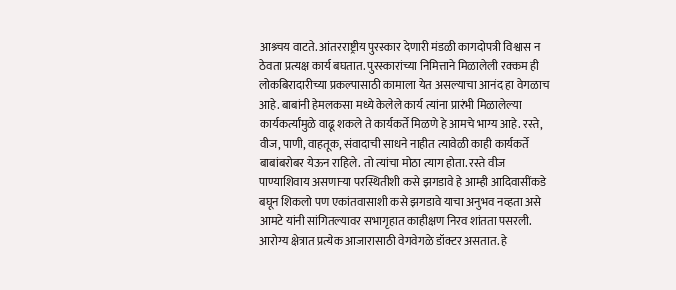आश्र्चय वाटते. आंतरराष्ट्रीय पुरस्कार देणारी मंडळी कागदोपत्री विश्वास न ठेवता प्रत्यक्ष कार्य बघतात. पुरस्कारांच्या निमित्ताने मिळालेली रक्कम ही लोकबिरादारीच्या प्रकल्पासाठी कामाला येत असल्याचा आनंद हा वेगळाच आहे. बाबांनी हेमलकसा मध्ये केलेले कार्य त्यांना प्रारंभी मिळालेल्या कार्यकर्त्यांमुळे वाढू शकले ते कार्यकर्ते मिळणे हे आमचे भाग्य आहे. रस्ते, वीज, पाणी, वाहतूक, संवादाची साधने नाहीत त्यावेळी काही कार्यकर्ते बाबांबरोबर येऊन राहिले. तो त्यांचा मोठा त्याग होता. रस्ते वीज पाण्याशिवाय असणाऱ्या परस्थितीशी कसे झगडावे हे आम्ही आदिवासींकडे बघून शिकलो पण एकांतवासाशी कसे झगडावे याचा अनुभव नव्हता असे आमटे यांनी सांगितल्यावर सभागृहात काहीक्षण निरव शांतता पसरली. आरोग्य क्षेत्रात प्रत्येक आजारासाठी वेगवेगळे डॉक्टर असतात. हे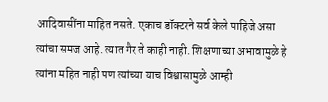आदिवासींना माहित नसते. एकाच डॉक्टरने सर्व केले पाहिजे असा त्यांचा समज आहे. त्यात गैर ते काही नाही. शिक्षणाच्या अभावामुळे हे त्यांना महित नाही पण त्यांच्या याच विश्वासामुळे आम्ही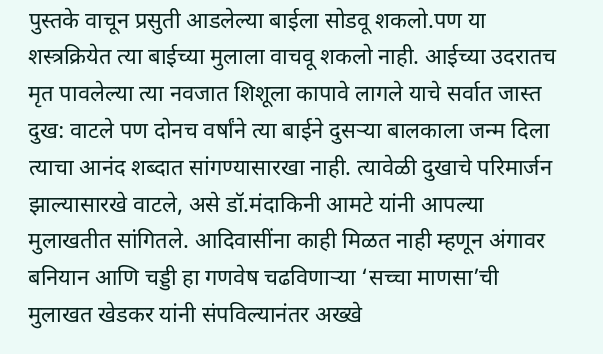पुस्तके वाचून प्रसुती आडलेल्या बाईला सोडवू शकलो.पण या शस्त्रक्रियेत त्या बाईच्या मुलाला वाचवू शकलो नाही. आईच्या उदरातच मृत पावलेल्या त्या नवजात शिशूला कापावे लागले याचे सर्वात जास्त दुख: वाटले पण दोनच वर्षांने त्या बाईने दुसऱ्या बालकाला जन्म दिला त्याचा आनंद शब्दात सांगण्यासारखा नाही. त्यावेळी दुखाचे परिमार्जन झाल्यासारखे वाटले, असे डॉ.मंदाकिनी आमटे यांनी आपल्या मुलाखतीत सांगितले. आदिवासींना काही मिळत नाही म्हणून अंगावर बनियान आणि चड्डी हा गणवेष चढविणाऱ्या ‘सच्चा माणसा’ची मुलाखत खेडकर यांनी संपविल्यानंतर अख्खे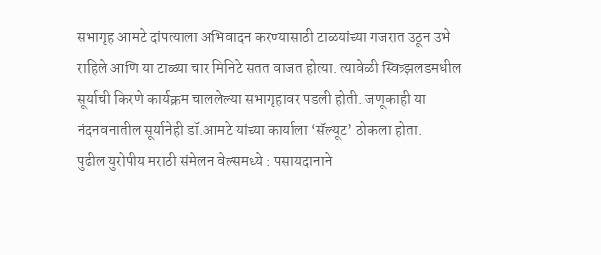सभागृह आमटे दांपत्याला अभिवादन करण्यासाठी टाळयांच्या गजरात उठून उभे राहिले आणि या टाळ्या चार मिनिटे सतत वाजत होत्या. त्यावेळी स्वित्र्झलडमधील सूर्याची किरणे कार्यक्रम चाललेल्या सभागृहावर पडली होती. जणूकाही या नंदनवनातील सूर्यानेही डॉ.आमटे यांच्या कार्याला ‘सॅल्यूट’ ठोकला होता.
पुढील युरोपीय मराठी संमेलन वेल्समध्ये : पसायदानाने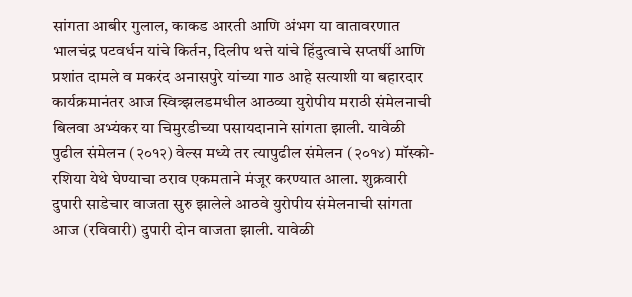सांगता आबीर गुलाल, काकड आरती आणि अंभग या वातावरणात भालचंद्र पटवर्धन यांचे किर्तन, दिलीप थत्ते यांचे हिंदुत्वाचे सप्तर्षी आणि प्रशांत दामले व मकरंद अनासपुरे यांच्या गाठ आहे सत्याशी या बहारदार कार्यक्रमानंतर आज स्वित्र्झलडमधील आठव्या युरोपीय मराठी संमेलनाची बिलवा अभ्यंकर या चिमुरडीच्या पसायदानाने सांगता झाली. यावेळी पुढील संमेलन (२०१२) वेल्स मध्ये तर त्यापुढील संमेलन (२०१४) मॉस्को-रशिया येथे घेण्याचा ठराव एकमताने मंजूर करण्यात आला. शुक्रवारी दुपारी साडेचार वाजता सुरु झालेले आठवे युरोपीय संमेलनाची सांगता आज (रविवारी) दुपारी दोन वाजता झाली. यावेळी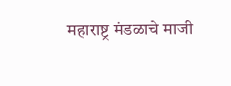महाराष्ट्र मंडळाचे माजी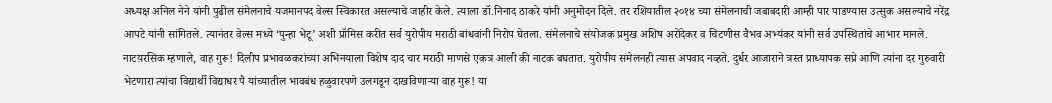अध्यक्ष अनिल नेने यांनी पुढील संमेलनाचे यजमानपद वेल्स स्विकारत असल्याचे जाहीर केले. त्याला डॉ.निनाद ठाकरे यांनी अनुमोदन दिले. तर रशियातील २०१४ च्या संमेलनाची जबाबदारी आम्ही पार पाडण्यास उत्सुक असल्याचे नरेंद्र आपटे यांनी सांगितले. त्यानंतर वेल्स मध्ये ‘पुन्हा भेटू’ अशी प्रॉमिस करीत सर्व युरोपीय मराठी बांधवांनी निरोप घेतला. संमेलनाचे संयोजक प्रमुख अशिष अरोंदेकर व चिटणीस वैभव अभ्यंकर यांनी सर्व उपस्थितांचे आभार मानले.
नाटय़रसिक म्हणाले, वाह गुरू! दिलीप प्रभावळकरांच्या अभिनयाला विशेष दाद चार मराठी माणसे एकत्र आली की नाटक बघतात. युरोपीय संमेलनही त्यास अपवाद नव्हते. दुर्धर आजाराने त्रस्त प्राध्यापक सप्रे आणि त्यांना दर गुरुवारी भेटणारा त्यांचा विद्यार्थी विद्याधर पै यांच्यातील भावबंध हळुवारपणे उलगडून दाखविणाऱ्या वाह गुरू! या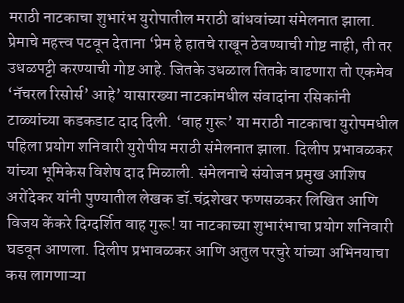मराठी नाटकाचा शुभारंभ युरोपातील मराठी बांधवांच्या संमेलनात झाला. प्रेमाचे महत्त्व पटवून देताना ‘प्रेम हे हातचे राखून ठेवण्याची गोष्ट नाही, ती तर उधळपट्टी करण्याची गोष्ट आहे. जितके उधळाल तितके वाढणारा तो एकमेव ‘नॅचरल रिसोर्स’ आहे’ यासारख्या नाटकांमधील संवादांना रसिकांनी टाळ्यांच्या कडकडाट दाद दिली. ‘वाह गुरू’ या मराठी नाटकाचा युरोपमधील पहिला प्रयोग शनिवारी युरोपीय मराठी संमेलनात झाला. दिलीप प्रभावळकर यांच्या भूमिकेस विशेष दाद मिळाली. संमेलनाचे संयोजन प्रमुख आशिष अरोंदेकर यांनी पुण्यातील लेखक डॉ.चंद्रशेखर फणसळकर लिखित आणि विजय केंकरे दिग्दर्शित वाह गुरू! या नाटकाच्या शुभारंभाचा प्रयोग शनिवारी घडवून आणला. दिलीप प्रभावळकर आणि अतुल परचुरे यांच्या अभिनयाचा कस लागणाऱ्या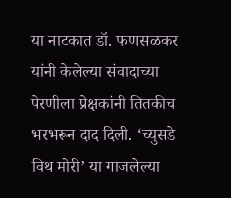या नाटकात डॉ. फणसळकर यांनी केलेल्या संवादाच्या पेरणीला प्रेक्षकांनी तितकीच भरभरून दाद दिली. ‘च्युसडे विथ मोरी’ या गाजलेल्या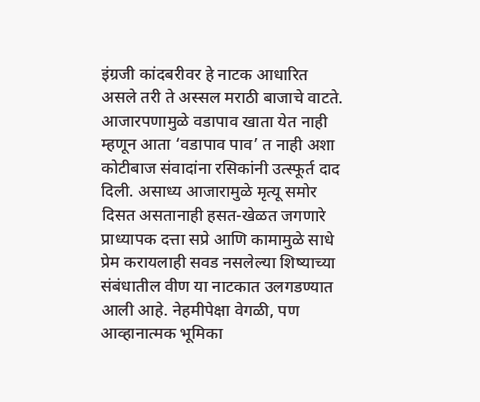इंग्रजी कांदबरीवर हे नाटक आधारित असले तरी ते अस्सल मराठी बाजाचे वाटते. आजारपणामुळे वडापाव खाता येत नाही म्हणून आता ‘वडापाव पाव’ त नाही अशा कोटीबाज संवादांना रसिकांनी उत्स्फूर्त दाद दिली. असाध्य आजारामुळे मृत्यू समोर दिसत असतानाही हसत-खेळत जगणारे प्राध्यापक दत्ता सप्रे आणि कामामुळे साधे प्रेम करायलाही सवड नसलेल्या शिष्याच्या संबंधातील वीण या नाटकात उलगडण्यात आली आहे. नेहमीपेक्षा वेगळी, पण आव्हानात्मक भूमिका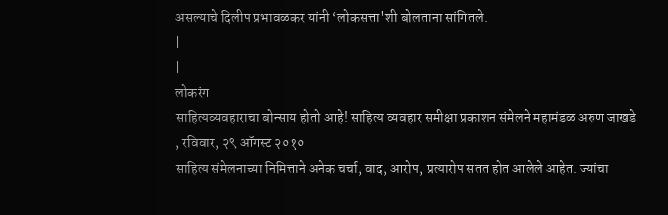असल्याचे दिलीप प्रभावळकर यांनी ‘लोकसत्ता'शी बोलताना सांगितले.
|
|
लोकरंग
साहित्यव्यवहाराचा बोन्साय होतो आहे! साहित्य व्यवहार समीक्षा प्रकाशन संमेलने महामंडळ अरुण जाखडे , रविवार, २९ ऑगस्ट २०१०
साहित्य संमेलनाच्या निमित्ताने अनेक चर्चा, वाद, आरोप, प्रत्यारोप सतत होत आलेले आहेत. ज्यांचा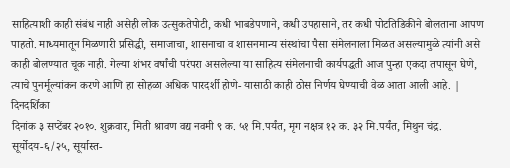साहित्याशी काही संबंध नाही असेही लोक उत्सुकतेपोटी, कधी भाबडेपणाने, कधी उपहासाने, तर कधी पोटतिडिकीने बोलताना आपण पाहतो. माध्यमातून मिळणारी प्रसिद्धी, समाजाचा, शासनाचा व शासनमान्य संस्थांचा पैसा संमेलनाला मिळत असल्यामुळे त्यांनी असे काही बोलण्यात चूक नाही. गेल्या शंभर वर्षांची परंपरा असलेल्या या साहित्य संमेलनाची कार्यपद्धती आज पुन्हा एकदा तपासून घेणे, त्याचे पुनर्मूल्यांकन करणे आणि हा सोहळा अधिक पारदर्शी होणे- यासाठी काही ठोस निर्णय घेण्याची वेळ आता आली आहे. |
दिनदर्शिका
दिनांक ३ सप्टेंबर २०१०. शुक्रवार, मिती श्रावण वद्य नवमी ९ क. ५१ मि.पर्यंत, मृग नक्षत्र १२ क. ३२ मि.पर्यंत, मिथुन चंद्र. सूर्योदय-६/२५, सूर्यास्त-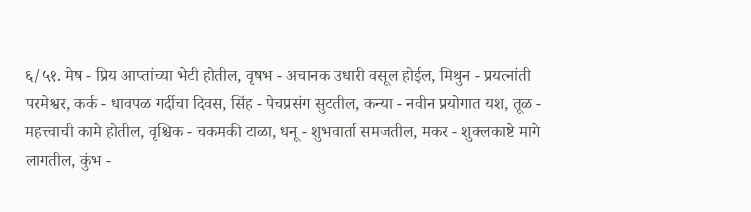६/५१. मेष - प्रिय आप्तांच्या भेटी होतील, वृषभ - अचानक उधारी वसूल होईल, मिथुन - प्रयत्नांती परमेश्वर, कर्क - धावपळ गर्दीचा दिवस, सिंह - पेचप्रसंग सुटतील, कन्या - नवीन प्रयोगात यश, तूळ - महत्त्वाची कामे होतील, वृश्चिक - चकमकी टाळा, धनू - शुभवार्ता समजतील, मकर - शुक्लकाष्टे मागे लागतील, कुंभ -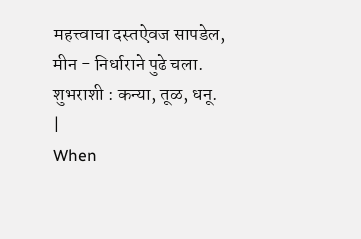महत्त्वाचा दस्तऐवज सापडेल, मीन - निर्धाराने पुढे चला. शुभराशी : कन्या, तूळ, धनू.
|
When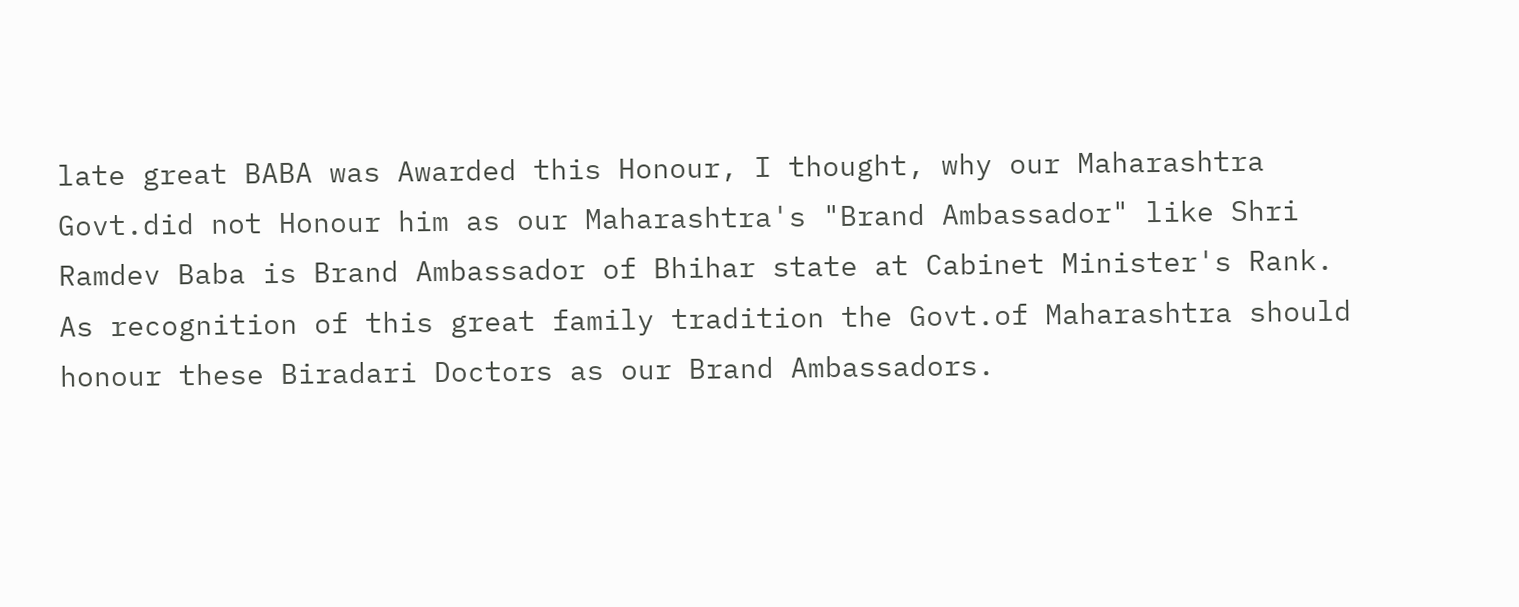late great BABA was Awarded this Honour, I thought, why our Maharashtra Govt.did not Honour him as our Maharashtra's "Brand Ambassador" like Shri Ramdev Baba is Brand Ambassador of Bhihar state at Cabinet Minister's Rank.
As recognition of this great family tradition the Govt.of Maharashtra should honour these Biradari Doctors as our Brand Ambassadors.